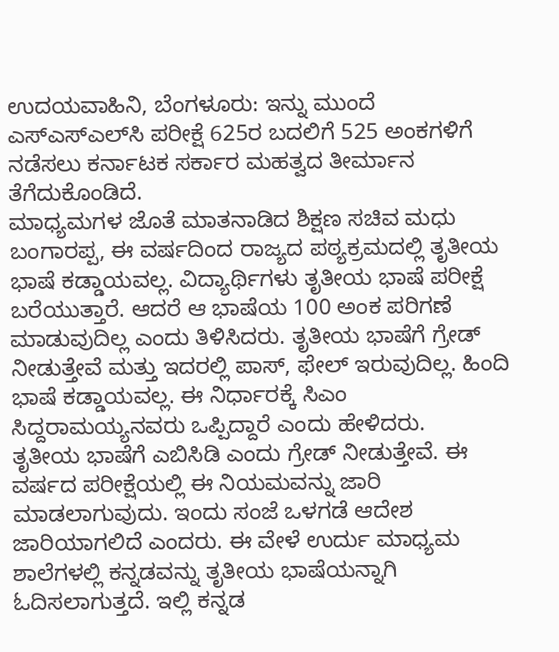ಉದಯವಾಹಿನಿ, ಬೆಂಗಳೂರು: ಇನ್ನು ಮುಂದೆ ಎಸ್‌ಎಸ್‌ಎಲ್‌ಸಿ ಪರೀಕ್ಷೆ 625ರ ಬದಲಿಗೆ 525 ಅಂಕಗಳಿಗೆ ನಡೆಸಲು ಕರ್ನಾಟಕ ಸರ್ಕಾರ ಮಹತ್ವದ ತೀರ್ಮಾನ ತೆಗೆದುಕೊಂಡಿದೆ.
ಮಾಧ್ಯಮಗಳ ಜೊತೆ ಮಾತನಾಡಿದ ಶಿಕ್ಷಣ ಸಚಿವ ಮಧು ಬಂಗಾರಪ್ಪ, ಈ ವರ್ಷದಿಂದ ರಾಜ್ಯದ ಪಠ್ಯಕ್ರಮದಲ್ಲಿ ತೃತೀಯ ಭಾಷೆ ಕಡ್ಡಾಯವಲ್ಲ. ವಿದ್ಯಾರ್ಥಿಗಳು ತೃತೀಯ ಭಾಷೆ ಪರೀಕ್ಷೆ ಬರೆಯುತ್ತಾರೆ. ಆದರೆ ಆ ಭಾಷೆಯ 100 ಅಂಕ ಪರಿಗಣೆ ಮಾಡುವುದಿಲ್ಲ ಎಂದು ತಿಳಿಸಿದರು. ತೃತೀಯ ಭಾಷೆಗೆ ಗ್ರೇಡ್ ನೀಡುತ್ತೇವೆ ಮತ್ತು ಇದರಲ್ಲಿ ಪಾಸ್, ಫೇಲ್ ಇರುವುದಿಲ್ಲ. ಹಿಂದಿ ಭಾಷೆ ಕಡ್ಡಾಯವಲ್ಲ. ಈ ನಿರ್ಧಾರಕ್ಕೆ ಸಿಎಂ ಸಿದ್ದರಾಮಯ್ಯನವರು ಒಪ್ಪಿದ್ದಾರೆ ಎಂದು ಹೇಳಿದರು.
ತೃತೀಯ ಭಾಷೆಗೆ ಎಬಿಸಿಡಿ ಎಂದು ಗ್ರೇಡ್‌ ನೀಡುತ್ತೇವೆ. ಈ ವರ್ಷದ ಪರೀಕ್ಷೆಯಲ್ಲಿ ಈ ನಿಯಮವನ್ನು ಜಾರಿ ಮಾಡಲಾಗುವುದು. ಇಂದು ಸಂಜೆ ಒಳಗಡೆ ಆದೇಶ ಜಾರಿಯಾಗಲಿದೆ ಎಂದರು. ಈ ವೇಳೆ ಉರ್ದು ಮಾಧ್ಯಮ ಶಾಲೆಗಳಲ್ಲಿ ಕನ್ನಡವನ್ನು ತೃತೀಯ ಭಾಷೆಯನ್ನಾಗಿ ಓದಿಸಲಾಗುತ್ತದೆ. ಇಲ್ಲಿ ಕನ್ನಡ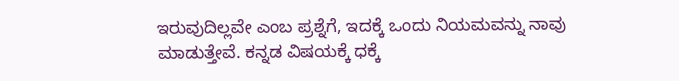ಇರುವುದಿಲ್ಲವೇ ಎಂಬ ಪ್ರಶ್ನೆಗೆ, ಇದಕ್ಕೆ ಒಂದು ನಿಯಮವನ್ನು ನಾವು ಮಾಡುತ್ತೇವೆ. ಕನ್ನಡ ವಿಷಯಕ್ಕೆ ಧಕ್ಕೆ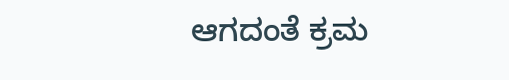ಆಗದಂತೆ ಕ್ರಮ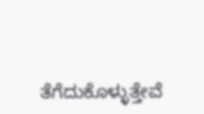ತೆಗೆದುಕೊಳ್ಳುತ್ತೇವೆ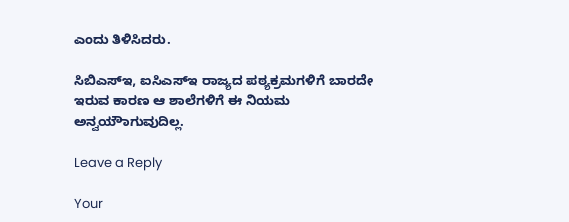ಎಂದು ತಿಳಿಸಿದರು.

ಸಿಬಿಎಸ್‌ಇ, ಐಸಿಎಸ್‌ಇ ರಾಜ್ಯದ ಪಠ್ಯಕ್ರಮಗಳಿಗೆ ಬಾರದೇ ಇರುವ ಕಾರಣ ಆ ಶಾಲೆಗಳಿಗೆ ಈ ನಿಯಮ ಅನ್ವಯೌಾಗುವುದಿಲ್ಲ.

Leave a Reply

Your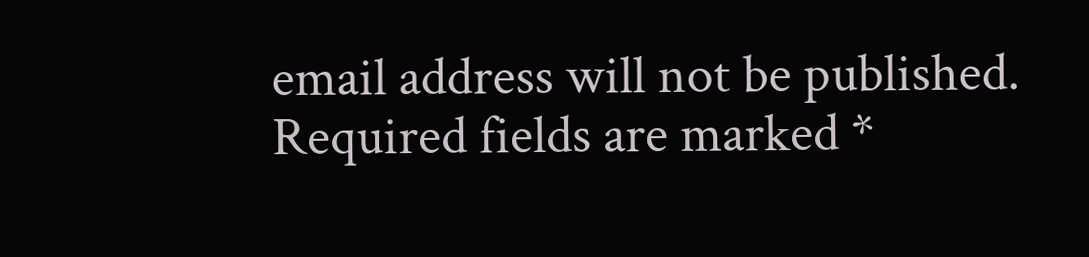email address will not be published. Required fields are marked *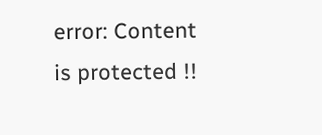error: Content is protected !!